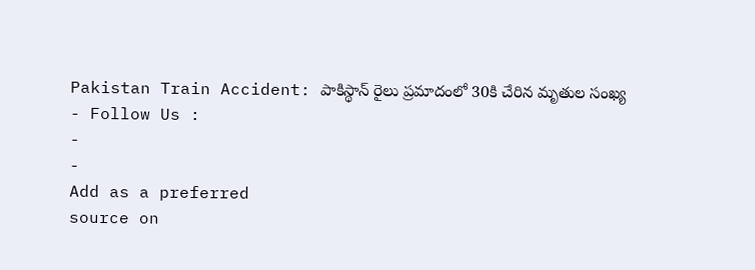Pakistan Train Accident: పాకిస్థాన్ రైలు ప్రమాదంలో 30కి చేరిన మృతుల సంఖ్య
- Follow Us :
-
-
Add as a preferred
source on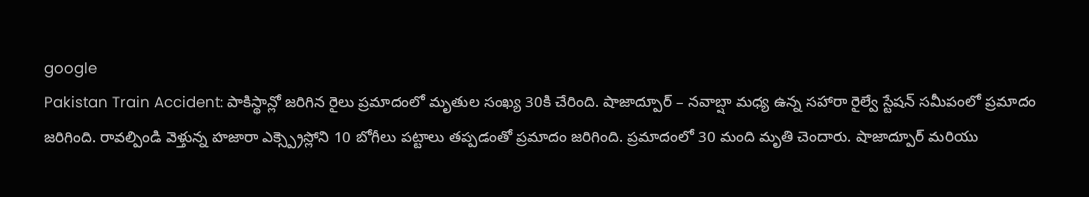google
Pakistan Train Accident: పాకిస్థాన్లో జరిగిన రైలు ప్రమాదంలో మృతుల సంఖ్య 30కి చేరింది. షాజాద్పూర్ – నవాబ్షా మధ్య ఉన్న సహారా రైల్వే స్టేషన్ సమీపంలో ప్రమాదం జరిగింది. రావల్పిండి వెళ్తున్న హజారా ఎక్స్ప్రెస్లోని 10 బోగీలు పట్టాలు తప్పడంతో ప్రమాదం జరిగింది. ప్రమాదంలో 30 మంది మృతి చెందారు. షాజాద్పూర్ మరియు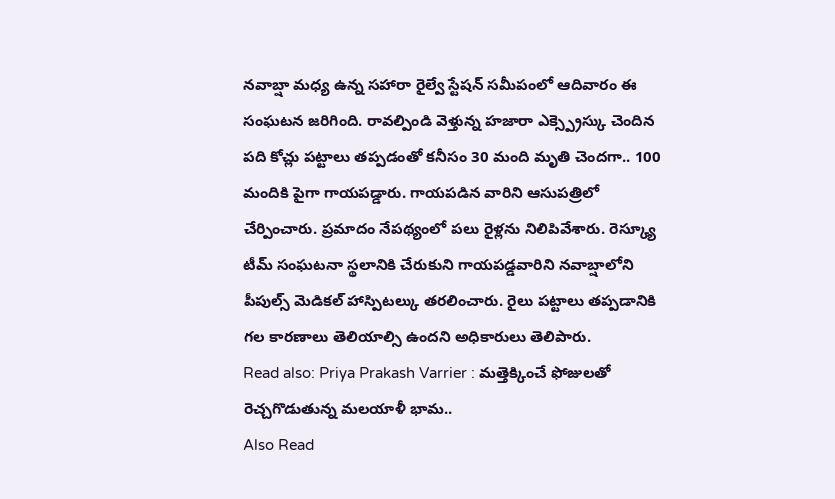నవాబ్షా మధ్య ఉన్న సహారా రైల్వే స్టేషన్ సమీపంలో ఆదివారం ఈ సంఘటన జరిగింది. రావల్పిండి వెళ్తున్న హజారా ఎక్స్ప్రెస్కు చెందిన పది కోచ్లు పట్టాలు తప్పడంతో కనీసం 30 మంది మృతి చెందగా.. 100 మందికి పైగా గాయపడ్డారు. గాయపడిన వారిని ఆసుపత్రిలో చేర్పించారు. ప్రమాదం నేపథ్యంలో పలు రైళ్లను నిలిపివేశారు. రెస్క్యూ టీమ్ సంఘటనా స్థలానికి చేరుకుని గాయపడ్డవారిని నవాబ్షాలోని పీపుల్స్ మెడికల్ హాస్పిటల్కు తరలించారు. రైలు పట్టాలు తప్పడానికి గల కారణాలు తెలియాల్సి ఉందని అధికారులు తెలిపారు.
Read also: Priya Prakash Varrier : మత్తెక్కించే ఫోజులతో రెచ్చగొడుతున్న మలయాళీ భామ..
Also Read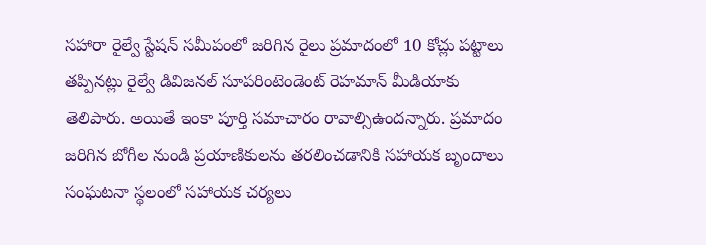సహారా రైల్వే స్టేషన్ సమీపంలో జరిగిన రైలు ప్రమాదంలో 10 కోచ్లు పట్టాలు తప్పినట్లు రైల్వే డివిజనల్ సూపరింటెండెంట్ రెహమాన్ మీడియాకు తెలిపారు. అయితే ఇంకా పూర్తి సమాచారం రావాల్సిఉందన్నారు. ప్రమాదం జరిగిన బోగీల నుండి ప్రయాణికులను తరలించడానికి సహాయక బృందాలు సంఘటనా స్థలంలో సహాయక చర్యలు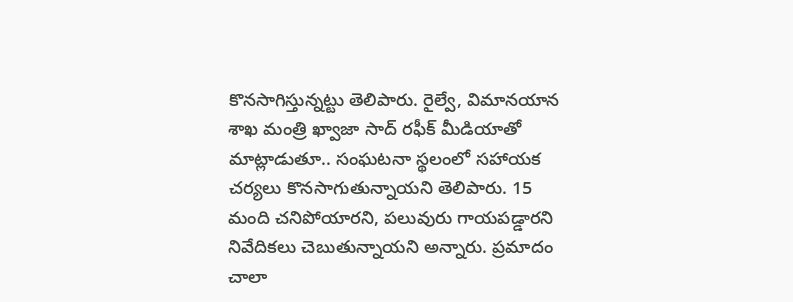కొనసాగిస్తున్నట్టు తెలిపారు. రైల్వే, విమానయాన శాఖ మంత్రి ఖ్వాజా సాద్ రఫీక్ మీడియాతో మాట్లాడుతూ.. సంఘటనా స్థలంలో సహాయక చర్యలు కొనసాగుతున్నాయని తెలిపారు. 15 మంది చనిపోయారని, పలువురు గాయపడ్డారని నివేదికలు చెబుతున్నాయని అన్నారు. ప్రమాదం చాలా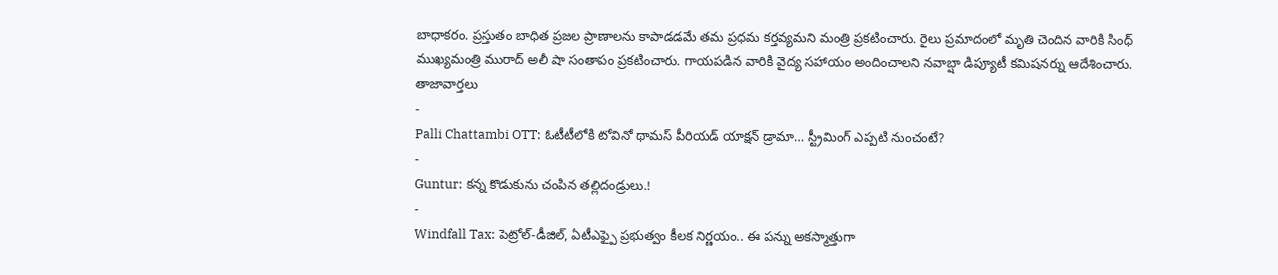బాధాకరం. ప్రస్తుతం బాధిత ప్రజల ప్రాణాలను కాపాడడమే తమ ప్రధమ కర్తవ్యమని మంత్రి ప్రకటించారు. రైలు ప్రమాదంలో మృతి చెందిన వారికి సింధ్ ముఖ్యమంత్రి మురాద్ అలీ షా సంతాపం ప్రకటించారు. గాయపడిన వారికి వైద్య సహాయం అందించాలని నవాబ్షా డిప్యూటీ కమిషనర్ను ఆదేశించారు.
తాజావార్తలు
-
Palli Chattambi OTT: ఓటీటీలోకి టోవినో థామస్ పీరియడ్ యాక్షన్ డ్రామా… స్ట్రీమింగ్ ఎప్పటి నుంచంటే?
-
Guntur: కన్న కొడుకును చంపిన తల్లిదండ్రులు.!
-
Windfall Tax: పెట్రోల్-డీజిల్, ఏటీఎఫ్పై ప్రభుత్వం కీలక నిర్ణయం.. ఈ పన్ను అకస్మాత్తుగా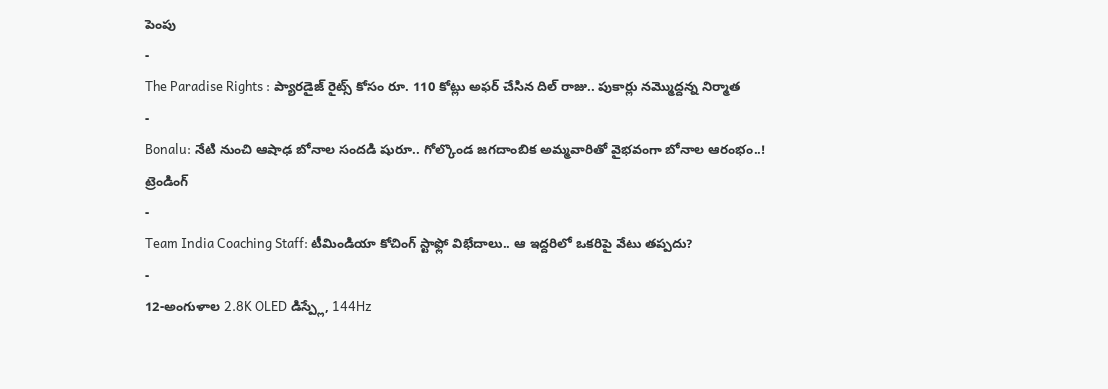పెంపు
-
The Paradise Rights : ప్యారడైజ్ రైట్స్ కోసం రూ. 110 కోట్లు అఫర్ చేసిన దిల్ రాజు.. పుకార్లు నమ్మొద్దన్న నిర్మాత
-
Bonalu: నేటి నుంచి ఆషాఢ బోనాల సందడి షురూ.. గోల్కొండ జగదాంబిక అమ్మవారితో వైభవంగా బోనాల ఆరంభం..!
ట్రెండింగ్
-
Team India Coaching Staff: టీమిండియా కోచింగ్ స్టాఫ్లో విభేదాలు.. ఆ ఇద్దరిలో ఒకరిపై వేటు తప్పదు?
-
12-అంగుళాల 2.8K OLED డిస్ప్లే, 144Hz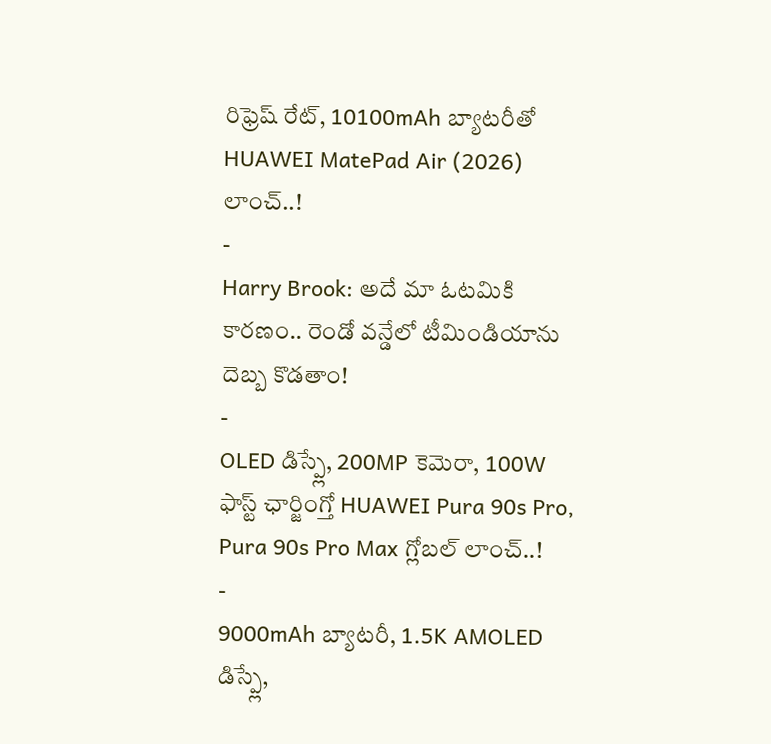రిఫ్రెష్ రేట్, 10100mAh బ్యాటరీతో HUAWEI MatePad Air (2026) లాంచ్..!
-
Harry Brook: అదే మా ఓటమికి కారణం.. రెండో వన్డేలో టీమిండియాను దెబ్బ కొడతాం!
-
OLED డిస్ప్లే, 200MP కెమెరా, 100W ఫాస్ట్ ఛార్జింగ్తో HUAWEI Pura 90s Pro, Pura 90s Pro Max గ్లోబల్ లాంచ్..!
-
9000mAh బ్యాటరీ, 1.5K AMOLED డిస్ప్లే,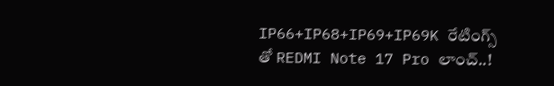IP66+IP68+IP69+IP69K రేటింగ్స్ తో REDMI Note 17 Pro లాంచ్..!